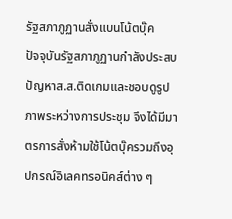รัฐสภาภูฏานสั่งแบนโน้ตบุ๊ค
ปัจจุบันรัฐสภาภูฏานกำลังประสบปัญหาส.ส.ติดเกมและชอบดูรูปภาพระหว่างการประชุม จึงได้มีมาตรการสั่งห้ามใช้โน้ตบุ๊ครวมถึงอุปกรณ์อิเลคทรอนิคส์ต่าง ๆ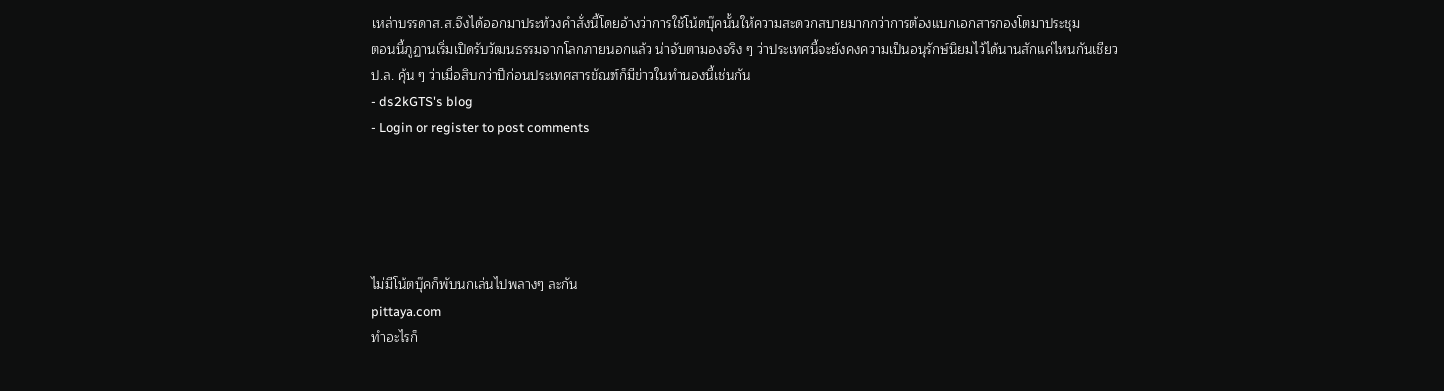เหล่าบรรดาส.ส.จึงได้ออกมาประท้วงคำสั่งนี้โดยอ้างว่าการใช้โน้ตบุ๊คนั้นให้ความสะดวกสบายมากกว่าการต้องแบกเอกสารกองโตมาประชุม
ตอนนี้ภูฏานเริ่มเปิดรับวัฒนธรรมจากโลกภายนอกแล้ว น่าจับตามองจริง ๆ ว่าประเทศนี้จะยังคงความเป็นอนุรักษ์นิยมไว้ได้นานสักแค่ไหนกันเชียว
ป.ล. คุ้น ๆ ว่าเมื่อสิบกว่าปีก่อนประเทศสารขัณฑ์ก็มีข่าวในทำนองนี้เช่นกัน
- ds2kGTS's blog
- Login or register to post comments





ไม่มีโน้ตบุ๊คก็พับนกเล่นไปพลางๆ ละกัน
pittaya.com
ทำอะไรก็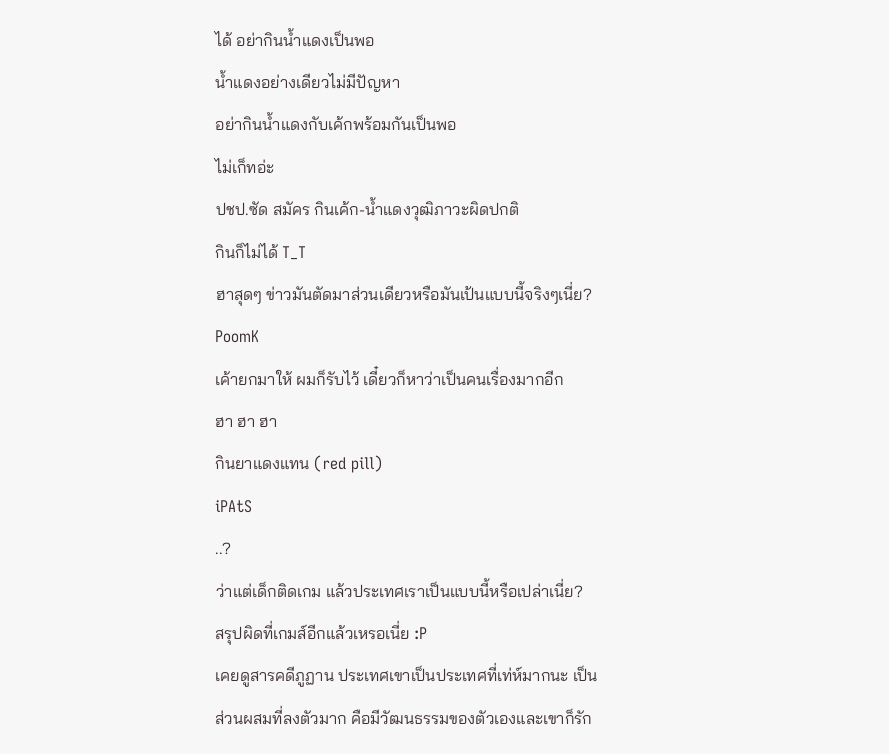ได้ อย่ากินน้ำแดงเป็นพอ
น้ำแดงอย่างเดียวไม่มีปัญหา
อย่ากินน้ำแดงกับเค้กพร้อมกันเป็นพอ
ไม่เก็ทอ่ะ
ปชป.ซัด สมัคร กินเค้ก-น้ำแดงวุฒิภาวะผิดปกติ
กินก็ไม่ได้ T_T
ฮาสุดๆ ข่าวมันตัดมาส่วนเดียวหรือมันเป้นแบบนี้จริงๆเนี่ย?
PoomK
เค้ายกมาให้ ผมก็รับไว้ เดี๋ยวก็หาว่าเป็นคนเรื่องมากอีก
ฮา ฮา ฮา
กินยาแดงแทน (red pill)
iPAtS
..?
ว่าแต่เด็กติดเกม แล้วประเทศเราเป็นแบบนี้หรือเปล่าเนี่ย?
สรุปผิดที่เกมส์อีกแล้วเหรอเนี่ย :P
เคยดูสารคดีภูฏาน ประเทศเขาเป็นประเทศที่เท่ห์มากนะ เป็นส่วนผสมที่ลงตัวมาก คือมีวัฒนธรรมของตัวเองและเขาก็รัก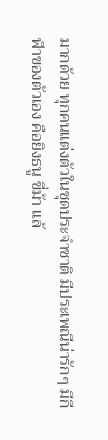มากด้วย ทุกคนแต่งตัวในชุดประจำชาติ มีประเพณีน่ารักๆ มีกีฬาของตัวเอง คือยิงธนู ขี่ม้า แล้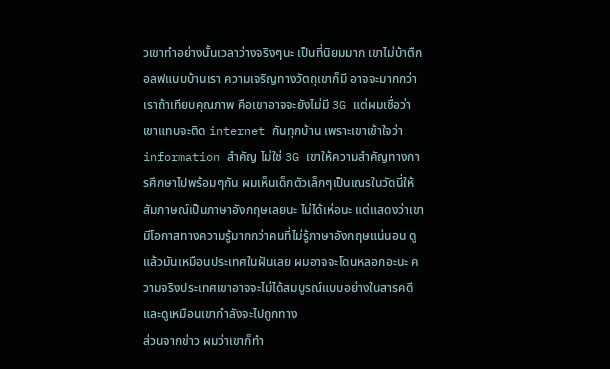วเขาทำอย่างนั้นเวลาว่างจริงๆนะ เป็นที่นิยมมาก เขาไม่บ้าตืกอลฟแบบบ้านเรา ความเจริญทางวัตถุเขาก็มี อาจจะมากกว่าเราถ้าเทียบคุณภาพ คือเขาอาจจะยังไม่มี 3G แต่ผมเชื่อว่าเขาแทบจะติด internet กันทุกบ้าน เพราะเขาเข้าใจว่า information สำคัญ ไม่ใช่ 3G เขาให้ความสำคัญทางการศึกษาไปพร้อมๆกัน ผมเห็นเด็กตัวเล็กๆเป็นเณรในวัดนี่ให้สัมภาษณ์เป็นภาษาอังกฤษเลยนะ ไม่ได้เห่อนะ แต่แสดงว่าเขามีโอกาสทางความรู้มากกว่าคนที่ไม่รู้ภาษาอังกฤษแน่นอน ดูแล้วมันเหมือนประเทศในฝันเลย ผมอาจจะโดนหลอกอะนะ ความจริงประเทศเขาอาจจะไม่ได้สมบูรณ์แบบอย่างในสารคดี และดูเหมือนเขากำลังจะไปถูกทาง
ส่วนจากข่าว ผมว่าเขาก็ทำ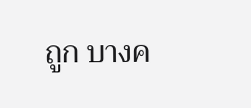ถูก บางค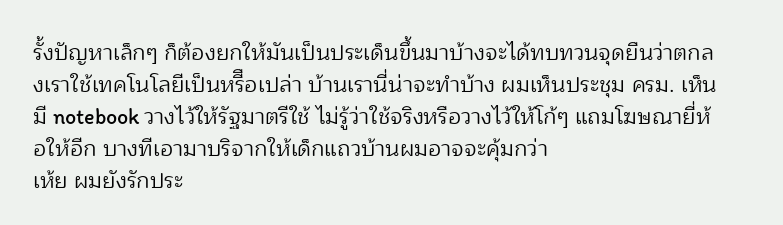รั้งปัญหาเล็กๆ ก็ต้องยกให้มันเป็นประเด็นขึ้นมาบ้างจะได้ทบทวนจุดยืนว่าตกลงเราใช้เทคโนโลยีเป็นหรีือเปล่า บ้านเรานี่น่าจะทำบ้าง ผมเห็นประชุม ครม. เห็นมี notebook วางไว้ให้รัฐมาตรีใช้ ไม่รู้ว่าใช้จริงหรือวางไว้ให้โก้ๆ แถมโฆษณายี่ห้อให้อีก บางทีเอามาบริจากให้เด็กแถวบ้านผมอาจจะคุ้มกว่า
เห้ย ผมยังรักประ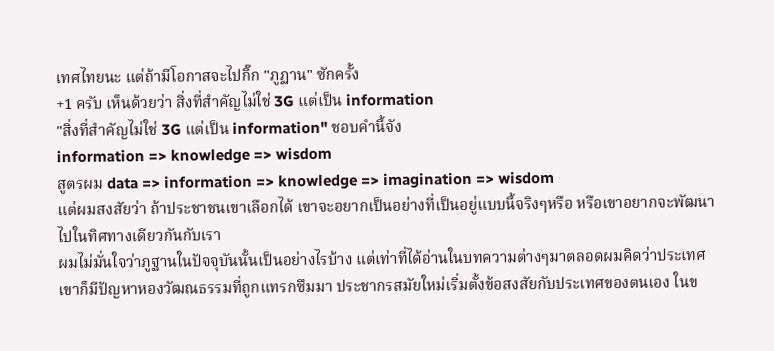เทศไทยนะ แต่ถ้ามีโอกาสจะไปกิ๊ก "ภูฏาน" ซักครั้ง
+1 ครับ เห็นด้วยว่า สิ่งที่สำคัญไม่ใช่ 3G แต่เป็น information
"สิ่งที่สำคัญไม่ใช่ 3G แต่เป็น information" ชอบคำนี้จัง
information => knowledge => wisdom
สูตรผม data => information => knowledge => imagination => wisdom
แต่ผมสงสัยว่า ถ้าประชาชนเขาเลือกได้ เขาจะอยากเป็นอย่างที่เป็นอยู่แบบนี้จริงๆหรือ หรือเขาอยากจะพัฒนาไปในทิศทางเดียวกันกับเรา
ผมไม่มั่นใจว่าภูฐานในปัจจุบันนั้นเป็นอย่างไรบ้าง แต่เท่าที่ได้อ่านในบทความต่างๆมาตลอดผมคิดว่าประเทศเขาก็มีปัญหาหองวัฒณธรรมที่ถูกแทรกซึมมา ประชากรสมัยใหม่เริ่มตั้งข้อสงสัยกับประเทศของตนเอง ในข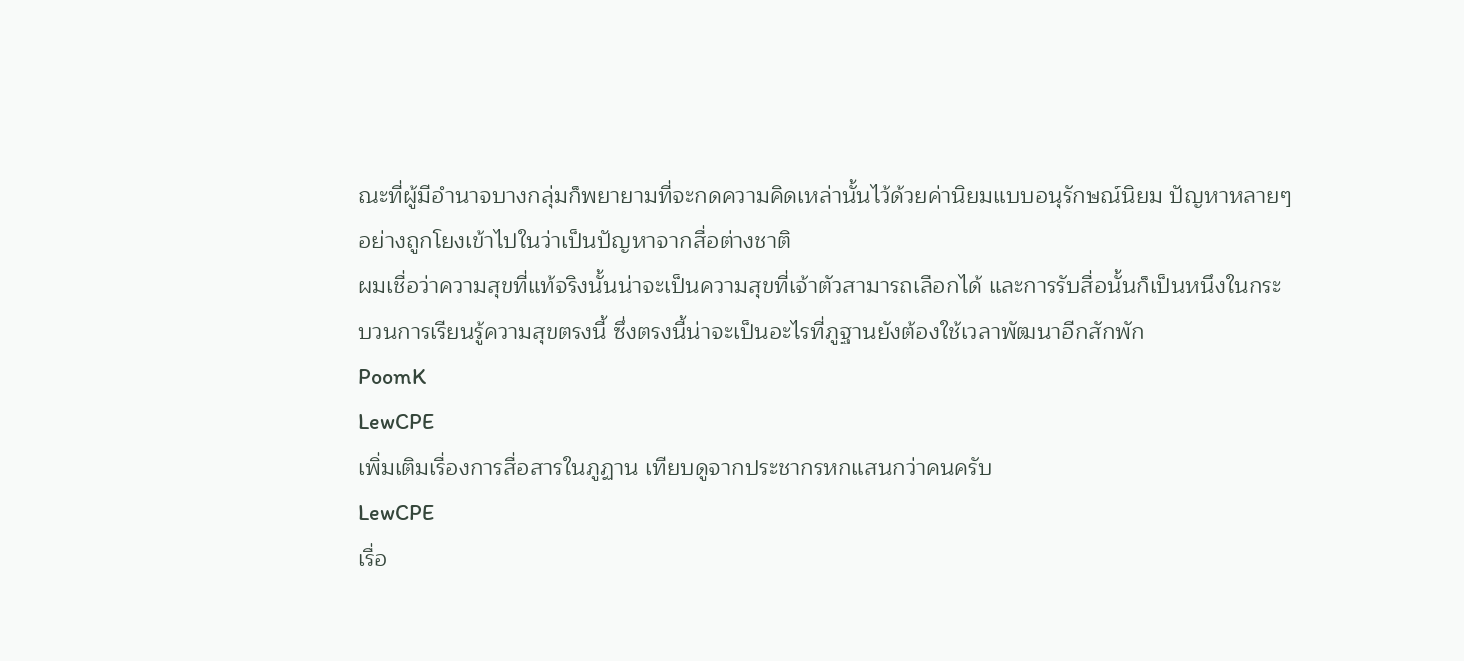ณะที่ผู้มีอำนาจบางกลุ่มก็พยายามที่จะกดความคิดเหล่านั้นไว้ด้วยค่านิยมแบบอนุรักษณ์นิยม ปัญหาหลายๆอย่างถูกโยงเข้าไปในว่าเป็นปัญหาจากสื่อต่างชาติ
ผมเชื่อว่าความสุขที่แท้จริงนั้นน่าจะเป็นความสุขที่เจ้าตัวสามารถเลือกได้ และการรับสื่อนั้นก็เป็นหนึงในกระบวนการเรียนรู้ความสุขตรงนี้ ซึ่งตรงนี้น่าจะเป็นอะไรที่ภูฐานยังต้องใช้เวลาพัฒนาอีกสักพัก
PoomK
LewCPE
เพิ่มเติมเรื่องการสื่อสารในภูฏาน เทียบดูจากประชากรหกแสนกว่าคนครับ
LewCPE
เรื่อ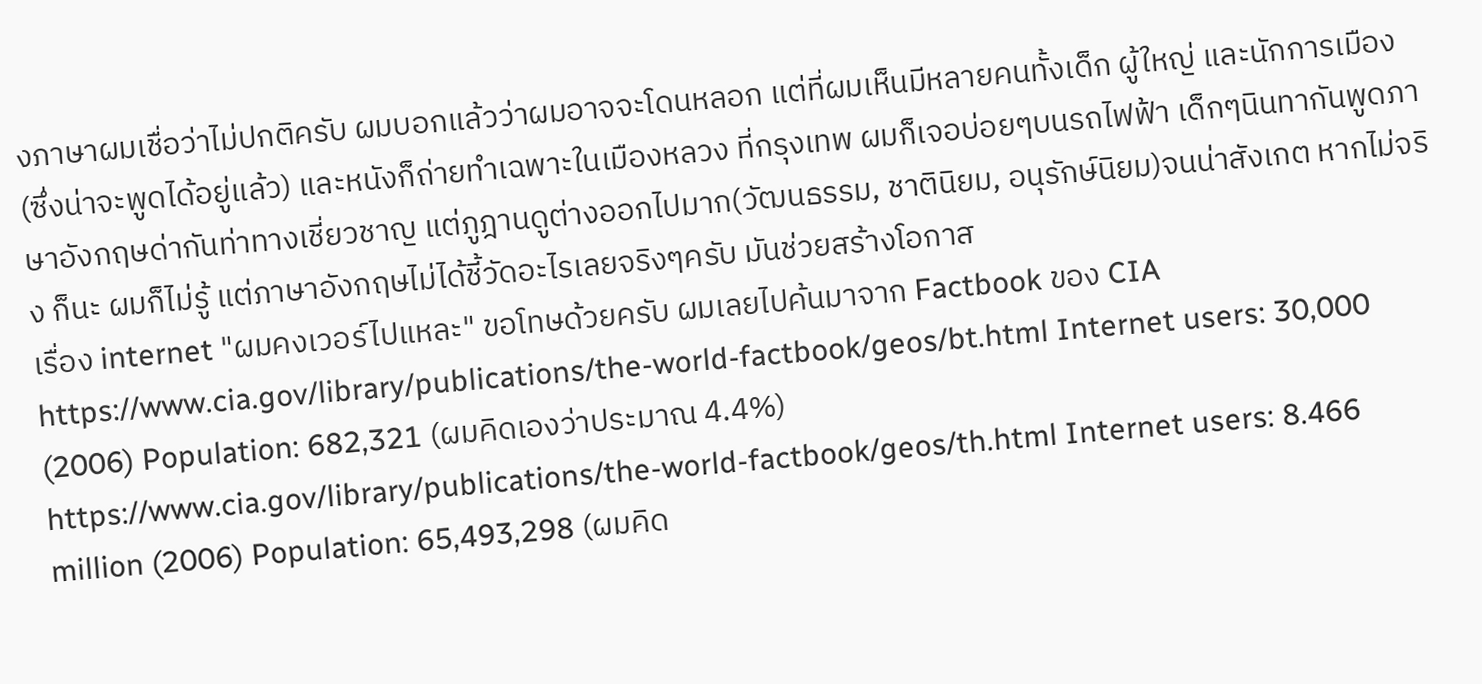งภาษาผมเชื่อว่าไม่ปกติครับ ผมบอกแล้วว่าผมอาจจะโดนหลอก แต่ที่ผมเห็นมีหลายคนทั้งเด็ก ผู้ใหญ่ และนักการเมือง(ซึ่งน่าจะพูดได้อยู่แล้ว) และหนังก็ถ่ายทำเฉพาะในเมืองหลวง ที่กรุงเทพ ผมก็เจอบ่อยๆบนรถไฟฟ้า เด็กๆนินทากันพูดภาษาอังกฤษด่ากันท่าทางเชี่ยวชาญ แต่ภูฎานดูต่างออกไปมาก(วัฒนธรรม, ชาตินิยม, อนุรักษ์นิยม)จนน่าสังเกต หากไม่จริง ก็นะ ผมก็ไม่รู้ แต่ภาษาอังกฤษไม่ได้ชี้วัดอะไรเลยจริงๆครับ มันช่วยสร้างโอกาส
เรื่อง internet "ผมคงเวอร์ไปแหละ" ขอโทษด้วยครับ ผมเลยไปค้นมาจาก Factbook ของ CIA
https://www.cia.gov/library/publications/the-world-factbook/geos/bt.html Internet users: 30,000 (2006) Population: 682,321 (ผมคิดเองว่าประมาณ 4.4%)
https://www.cia.gov/library/publications/the-world-factbook/geos/th.html Internet users: 8.466 million (2006) Population: 65,493,298 (ผมคิด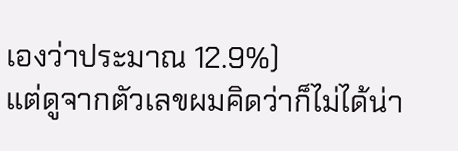เองว่าประมาณ 12.9%)
แต่ดูจากตัวเลขผมคิดว่าก็ไม่ได้น่า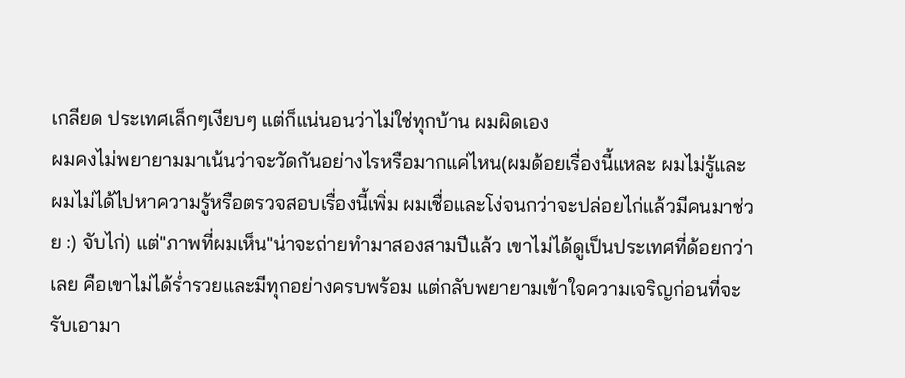เกลียด ประเทศเล็กๆเงียบๆ แต่ก็แน่นอนว่าไม่ใช่ทุกบ้าน ผมผิดเอง
ผมคงไม่พยายามมาเน้นว่าจะวัดกันอย่างไรหรือมากแค่ไหน(ผมด้อยเรื่องนี้แหละ ผมไม่รู้และผมไม่ได้ไปหาความรู้หรือตรวจสอบเรื่องนี้เพิ่ม ผมเชื่อและโง่จนกว่าจะปล่อยไก่แล้วมีคนมาช่วย :) จับไก่) แต่"ภาพที่ผมเห็น"น่าจะถ่ายทำมาสองสามปีแล้ว เขาไม่ได้ดูเป็นประเทศที่ด้อยกว่าเลย คือเขาไม่ได้ร่ำรวยและมีทุกอย่างครบพร้อม แต่กลับพยายามเข้าใจความเจริญก่อนที่จะรับเอามา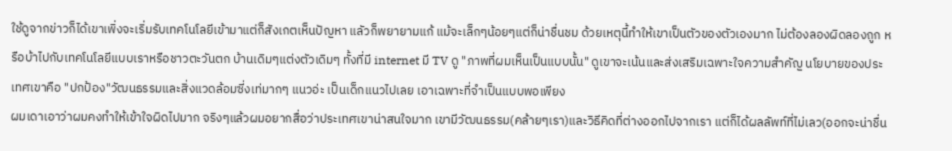ใช้ดูจากข่าวก็ได้เขาเพิ่งจะเริ่มรับเทคโนโลยีเข้ามาแต่ก็สังเกตเห็นปัญหา แลัวก็พยายามแก้ แม้จะเล็กๆน้อยๆแต่ก็น่าชื่นชม ด้วยเหตุนี้ทำให้เขาเป็นตัวของตัวเองมาก ไม่ต้องลองผิดลองถูก หรือบ้าไปกับเทคโนโลยีแบบเราหรือชาวตะวันตก บ้านเดิมๆแต่งตัวเดิมๆ ทั้งที่มี internet มี TV ดู "ภาพที่ผมเห็นเป็นแบบนั้น" ดูเขาจะเน้นและส่งเสริมเฉพาะใจความสำคัญ นโยบายของประเทศเขาคือ "ปกป้อง"วัฒนธรรมและสิ่งแวดล้อมซี่งเท่มากๆ แนวอ่ะ เป็นเด็กแนวไปเลย เอาเฉพาะที่จำเป็นแบบพอเพียง
ผมเดาเอาว่าผมคงทำให้เข้าใจผิดไปมาก จริงๆแล้วผมอยากสื่อว่าประเทศเขาน่าสนใจมาก เขามีวัฒนธรรม(คล้ายๆเรา)และวิธีคิดที่ต่างออกไปจากเรา แต่ก็ได้ผลลัพท์ที่ไม่เลว(ออกจะน่าชื่น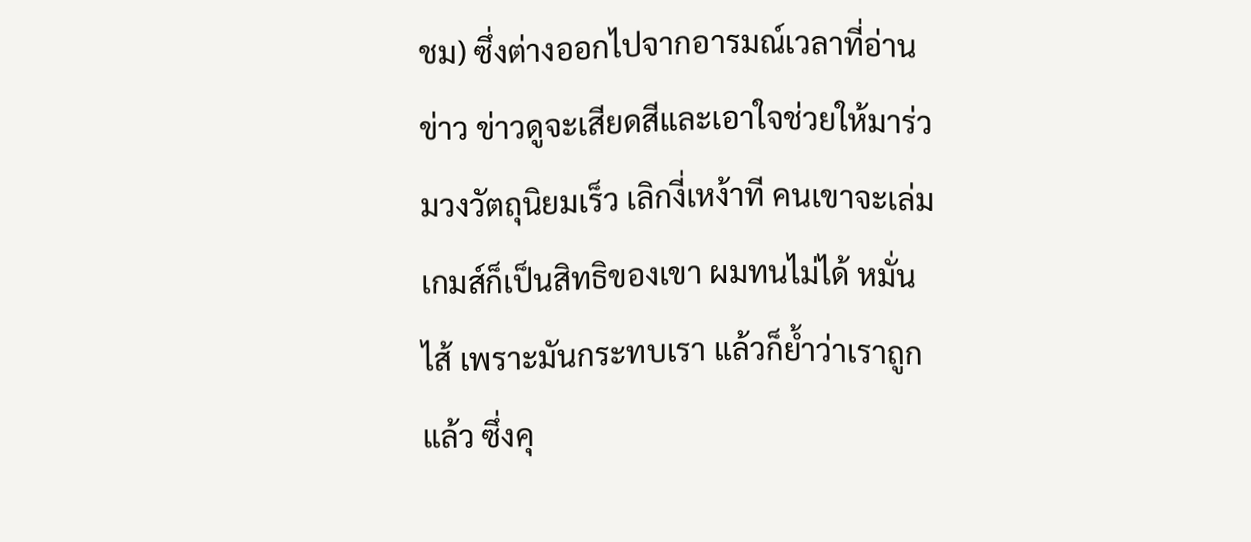ชม) ซึ่งต่างออกไปจากอารมณ์เวลาที่อ่านข่าว ข่าวดูจะเสียดสีและเอาใจช่วยให้มาร่วมวงวัตถุนิยมเร็ว เลิกงี่เหง้าที คนเขาจะเล่มเกมส์ก็เป็นสิทธิของเขา ผมทนไม่ได้ หมั่นไส้ เพราะมันกระทบเรา แล้วก็ย้ำว่าเราถูกแล้ว ซึ่งคุ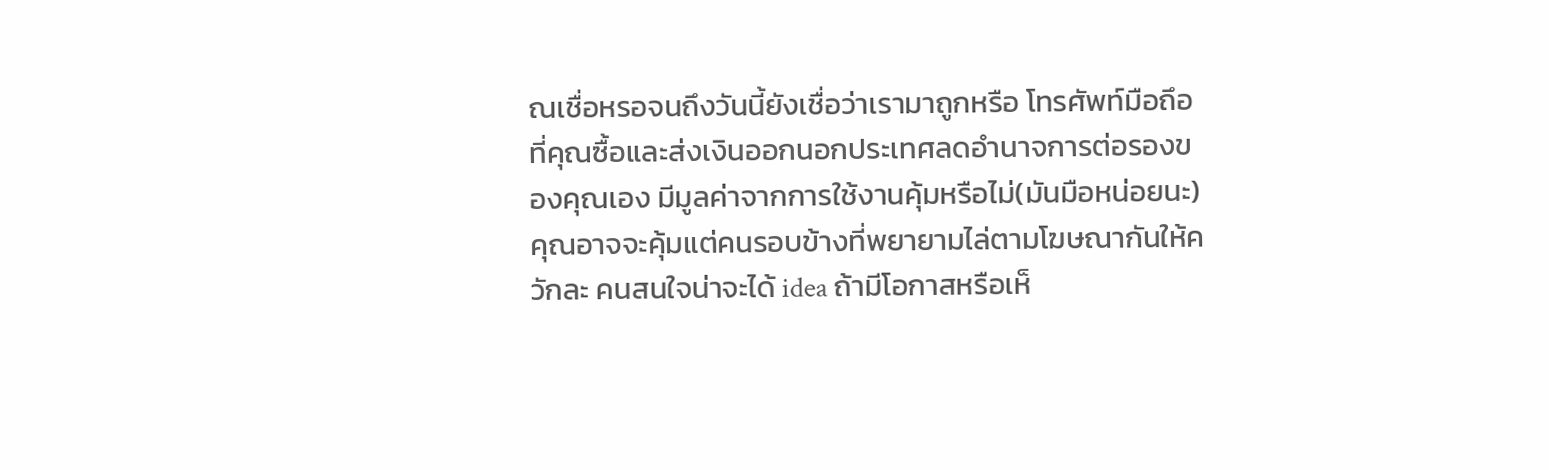ณเชื่อหรอจนถึงวันนี้ยังเชื่อว่าเรามาถูกหรือ โทรศัพท์มือถึอที่คุณซื้อและส่งเงินออกนอกประเทศลดอำนาจการต่อรองของคุณเอง มีมูลค่าจากการใช้งานคุ้มหรือไม่(มันมือหน่อยนะ) คุณอาจจะคุ้มแต่คนรอบข้างที่พยายามไล่ตามโฆษณากันให้ควักละ คนสนใจน่าจะได้ idea ถ้ามีโอกาสหรือเห็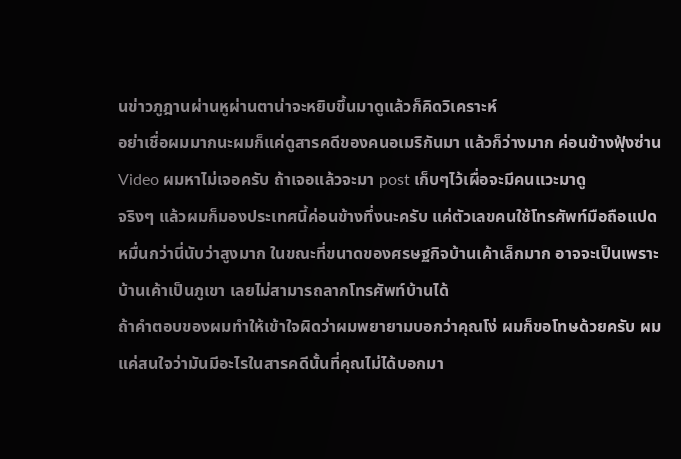นข่าวภูฎานผ่านหูผ่านตาน่าจะหยิบขึ้นมาดูแล้วก็คิดวิเคราะห์
อย่าเชื่อผมมากนะผมก็แค่ดูสารคดีของคนอเมริกันมา แล้วก็ว่างมาก ค่อนข้างฟุ้งซ่าน Video ผมหาไม่เจอครับ ถ้าเจอแล้วจะมา post เก็บๆไว้เผื่อจะมีคนแวะมาดู
จริงๆ แล้วผมก็มองประเทศนี้ค่อนข้างทึ่งนะครับ แค่ตัวเลขคนใช้โทรศัพท์มือถือแปดหมื่นกว่านี่นับว่าสูงมาก ในขณะที่ขนาดของศรษฐกิจบ้านเค้าเล็กมาก อาจจะเป็นเพราะบ้านเค้าเป็นภูเขา เลยไม่สามารถลากโทรศัพท์บ้านได้
ถ้าคำตอบของผมทำให้เข้าใจผิดว่าผมพยายามบอกว่าคุณโง่ ผมก็ขอโทษด้วยครับ ผมแค่สนใจว่ามันมีอะไรในสารคดีนั้นที่คุณไม่ได้บอกมา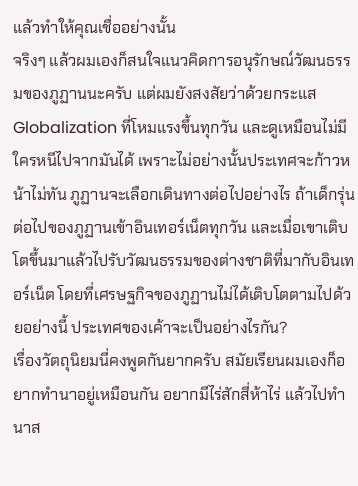แล้วทำให้คุณเชื่ออย่างนั้น
จริงๆ แล้วผมเองก็สนใจแนวคิดการอนุรักษณ์วัฒนธรรมของภูฏานนะครับ แต่ผมยังสงสัยว่าด้วยกระแส Globalization ที่โหมแรงขึ้นทุกวัน และดูเหมือนไม่มีใครหนีไปจากมันได้ เพราะไม่อย่างนั้นประเทศจะก้าวหน้าไม่ทัน ภูฏานจะเลือกเดินทางต่อไปอย่างไร ถ้าเด็กรุ่นต่อไปของภูฏานเข้าอินเทอร์เน็ตทุกวัน และเมื่อเขาเติบโตขึ้นมาแล้วไปรับวัฒนธรรมของต่างชาติที่มากับอินเทอร์เน็ต โดยที่เศรษฐกิจของภูฏานไม่ได้เติบโตตามไปด้วยอย่างนี้ ประเทศของเค้าจะเป็นอย่างไรกัน?
เรื่องวัตถุนิยมนี่คงพูดกันยากครับ สมัยเรียนผมเองก็อยากทำนาอยู่เหมือนกัน อยากมีไร่สักสี่ห้าไร่ แล้วไปทำนาส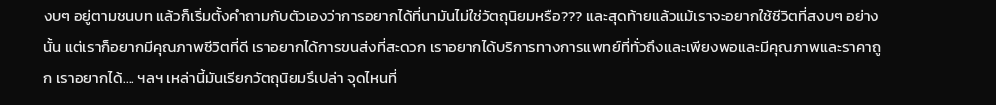งบๆ อยู่ตามชนบท แล้วก็เริ่มตั้งคำถามกับตัวเองว่าการอยากได้ที่นามันไม่ใช่วัตถุนิยมหรือ??? และสุดท้ายแล้วแม้เราจะอยากใช้ชีวิตที่สงบๆ อย่างนั้น แต่เราก็อยากมีคุณภาพชีวิตที่ดี เราอยากได้การขนส่งที่สะดวก เราอยากได้บริการทางการแพทย์ที่ทั่วถึงและเพียงพอและมีคุณภาพและราคาถูก เราอยากได้.... ฯลฯ เหล่านี้มันเรียกวัตถุนิยมรึเปล่า จุดไหนที่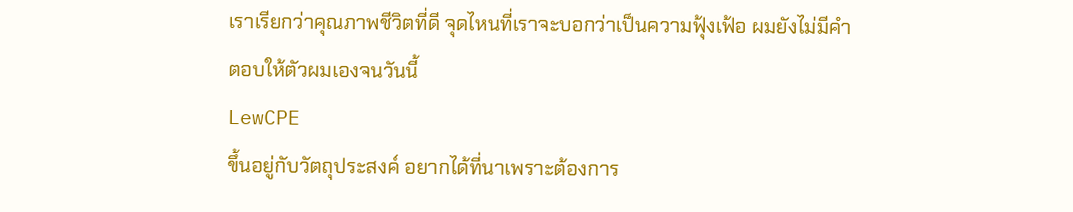เราเรียกว่าคุณภาพชีวิตที่ดี จุดไหนที่เราจะบอกว่าเป็นความฟุ้งเฟ้อ ผมยังไม่มีคำตอบให้ตัวผมเองจนวันนี้
LewCPE
ขึ้นอยู่กับวัตถุประสงค์ อยากได้ที่นาเพราะต้องการ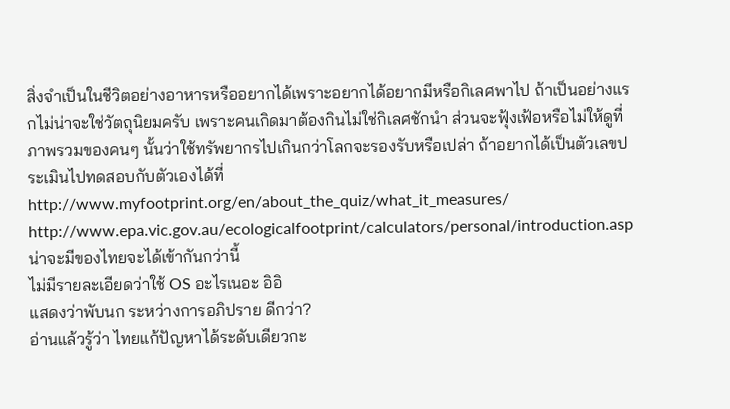สิ่งจำเป็นในชีวิตอย่างอาหารหรืออยากได้เพราะอยากได้อยากมีหรือกิเลศพาไป ถ้าเป็นอย่างแรกไม่น่าจะใช่วัตถุนิยมครับ เพราะคนเกิดมาต้องกินไม่ใช่กิเลศชักนำ ส่วนจะฟุ้งเฟ้อหรือไม่ให้ดูที่ภาพรวมของคนๆ นั้นว่าใช้ทรัพยากรไปเกินกว่าโลกจะรองรับหรือเปล่า ถ้าอยากได้เป็นตัวเลขประเมินไปทดสอบกับตัวเองได้ที่
http://www.myfootprint.org/en/about_the_quiz/what_it_measures/
http://www.epa.vic.gov.au/ecologicalfootprint/calculators/personal/introduction.asp
น่าจะมีของไทยจะได้เข้ากันกว่านี้
ไม่มีรายละเอียดว่าใช้ OS อะไรเนอะ อิอิ
แสดงว่าพับนก ระหว่างการอภิปราย ดีกว่า?
อ่านแล้วรู้ว่า ไทยแก้ปัญหาได้ระดับเดียวกะ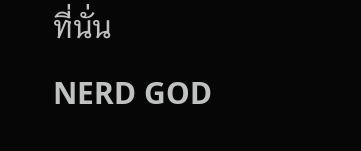ที่นั่น
NERD GOD